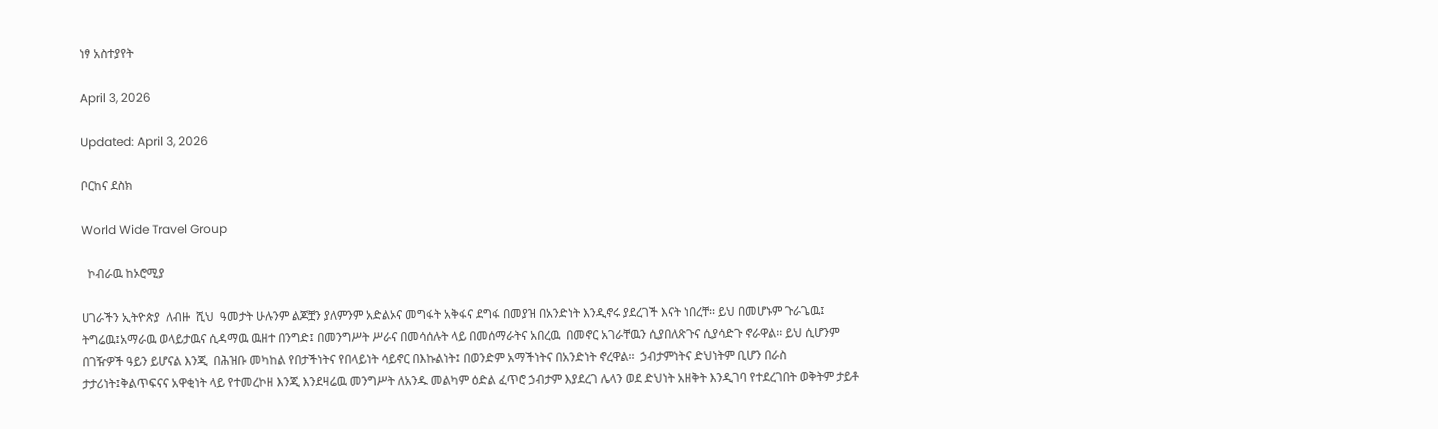ነፃ አስተያየት

April 3, 2026

Updated: April 3, 2026

ቦርከና ደስክ

World Wide Travel Group

  ኮብራዉ ከኦሮሚያ

ሀገራችን ኢትዮጵያ  ለብዙ  ሺህ  ዓመታት ሁሉንም ልጆቿን ያለምንም አድልኦና መግፋት አቅፋና ደግፋ በመያዝ በአንድነት እንዲኖሩ ያደረገች እናት ነበረቸ፡፡ ይህ በመሆኑም ጉራጌዉ፤ ትግሬዉ፤አማራዉ ወላይታዉና ሲዳማዉ ዉዘተ በንግድ፤ በመንግሥት ሥራና በመሳሰሉት ላይ በመሰማራትና አበረዉ  በመኖር አገራቸዉን ሲያበለጽጉና ሲያሳድጉ ኖራዋል፡፡ ይህ ሲሆንም  በገዥዎች ዓይን ይሆናል እንጂ  በሕዝቡ መካከል የበታችነትና የበላይነት ሳይኖር በእኩልነት፤ በወንድም አማችነትና በአንድነት ኖረዋል፡፡  ኃብታምነትና ድህነትም ቢሆን በራስ ታታሪነት፤ቅልጥፍናና አዋቂነት ላይ የተመረኮዘ እንጂ እንደዛሬዉ መንግሥት ለአንዱ መልካም ዕድል ፈጥሮ ኃብታም እያደረገ ሌላን ወደ ድህነት አዘቅት እንዲገባ የተደረገበት ወቅትም ታይቶ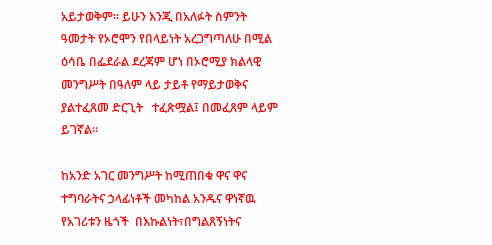አይታወቅም፡፡ ይሁን እንጂ በአለፉት ስምንት ዓመታት የኦሮሞን የበላይነት አረጋግጣለሁ በሚል ዕሳቤ በፌደራል ደረጃም ሆነ በኦሮሚያ ክልላዊ መንግሥት በዓለም ላይ ታይቶ የማይታወቅና ያልተፈጸመ ድርጊት   ተፈጽሟል፤ በመፈጸም ላይም  ይገኛል፡፡

ከአንድ አገር መንግሥት ከሚጠበቁ ዋና ዋና ተግባራትና ኃላፊነቶች መካከል አንዱና ዋነኛዉ የአገሪቱን ዜጎች  በእኩልነት፣በግልጸኝነትና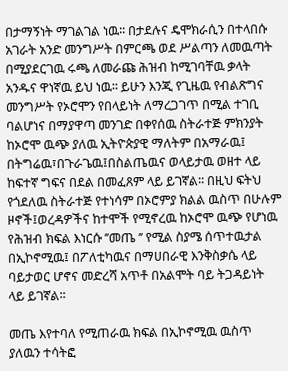በታማኝነት ማገልገል ነዉ፡፡ በታደሉና ዴሞክራሲን በተላበሱ አገራት አንድ መንግሥት በምርጫ ወደ ሥልጣን ለመዉጣት በሚያደርገዉ ሩጫ ለመራጩ ሕዝብ ከሚገባቸዉ ቃላት አንዱና ዋነኛዉ ይህ ነዉ፡፡ ይሁን እንጂ የጊዜዉ የብልጽግና መንግሥት የኦሮሞን የበላይነት ለማረጋገጥ በሚል ተገቢ ባልሆነና በማያዋጣ መንገድ በቀየሰዉ ስትራተጅ ምክንያት ከኦሮሞ ዉጭ ያለዉ ኢትዮጵያዊ ማለትም በአማራዉ፤ በትግሬዉ፣በጉራጌዉ፤በስልጤዉና ወላይታዉ ወዘተ ላይ ከፍተኛ ግፍና በደል በመፈጸም ላይ ይገኛል፡፡ በዚህ ፍትህ የጎደለዉ ስትራተጅ የተነሳም በኦሮምያ ክልል ዉስጥ በሁሉም ዞኖች፤ወረዳዎችና ከተሞች የሚኖረዉ ከኦሮሞ ዉጭ የሆነዉ የሕዝብ ክፍል እነርሱ ’’መጤ ’’ የሚል ስያሜ ሰጥተዉታል በኢኮኖሚዉ፤ በፖለቲካዉና በማሀበራዊ እንቅስቃሴ ላይ ባይታወር ሆኖና መድረሻ አጥቶ በአልሞት ባይ ትጋዳይነት ላይ ይገኛል፡፡

መጤ እየተባለ የሚጠራዉ ክፍል በኢኮኖሚዉ ዉስጥ ያለዉን ተሳትፎ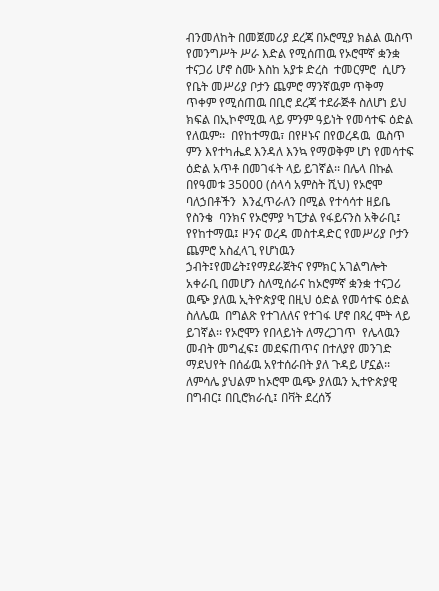ብንመለከት በመጀመሪያ ደረጃ በኦሮሚያ ክልል ዉስጥ የመንግሥት ሥራ እድል የሚሰጠዉ የኦሮሞኛ ቋንቋ ተናጋሪ ሆኖ ስሙ እስከ አያቱ ድረስ  ተመርምሮ  ሲሆን የቤት መሥሪያ ቦታን ጨምሮ ማንኛዉም ጥቅማ ጥቀም የሚሰጠዉ በቢሮ ደረጃ ተደራጅቶ ስለሆነ ይህ ክፍል በኢኮኖሚዉ ላይ ምንም ዓይነት የመሳተፍ ዕድል የለዉም፡፡  በየከተማዉ፣ በየዞኑና በየወረዳዉ  ዉስጥ ምን እየተካሔደ እንዳለ እንኳ የማወቅም ሆነ የመሳተፍ ዕድል አጥቶ በመገፋት ላይ ይገኛል፡፡ በሌላ በኩል በየዓመቱ 35000 (ሰላሳ አምስት ሺህ) የኦሮሞ ባለኃበቶችን  እንፈጥራለን በሚል የተሳሳተ ዘይቤ የስንቄ  ባንክና የኦሮምያ ካፒታል የፋይናንስ አቅራቢ፤ የየከተማዉ፤ ዞንና ወረዳ መስተዳድር የመሥሪያ ቦታን ጨምሮ አስፈላጊ የሆነዉን ኃብት፤የመሬት፤የማደራጀትና የምክር አገልግሎት  አቀራቢ በመሆን ስለሚሰራና ከኦሮምኛ ቋንቋ ተናጋሪ ዉጭ ያለዉ ኢትዮጵያዊ በዚህ ዕድል የመሳተፍ ዕድል ስለሌዉ  በግልጽ የተገለለና የተገፋ ሆኖ በጻረ ሞት ላይ ይገኛል፡፡ የኦሮሞን የበላይነት ለማረጋገጥ  የሌላዉን መብት መግፈፍ፤ መደፍጠጥና በተለያየ መንገድ ማደህየት በሰፊዉ አየተሰራበት ያለ ጉዳይ ሆኗል፡፡ ለምሳሌ ያህልም ከኦሮሞ ዉጭ ያለዉን ኢተዮጵያዊ በግብር፤ በቢሮክራሲ፤ በቫት ደረሰኝ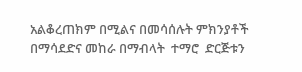አልቆረጠክም በሚልና በመሳሰሉት ምክንያቶች በማሳደድና መከራ በማብላት  ተማሮ  ድርጅቱን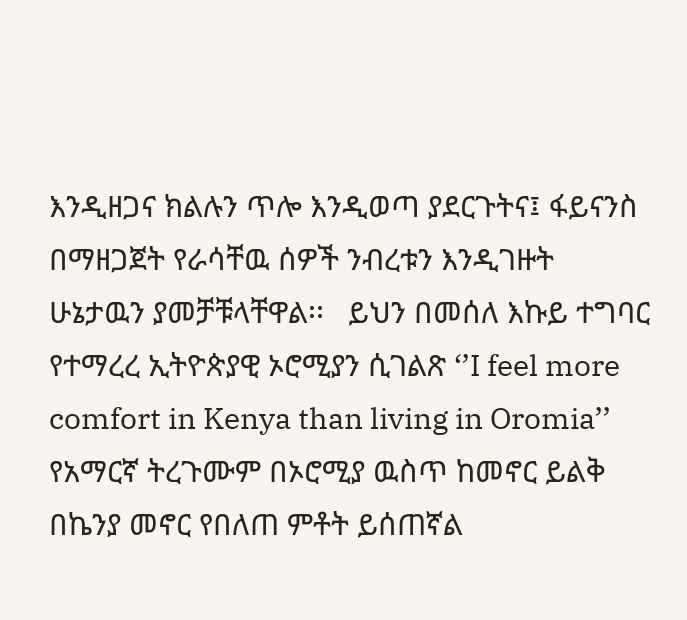እንዲዘጋና ክልሉን ጥሎ እንዲወጣ ያደርጉትና፤ ፋይናንስ በማዘጋጀት የራሳቸዉ ሰዎች ንብረቱን እንዲገዙት ሁኔታዉን ያመቻቹላቸዋል፡፡   ይህን በመሰለ እኩይ ተግባር የተማረረ ኢትዮጵያዊ ኦሮሚያን ሲገልጽ ‘’I feel more comfort in Kenya than living in Oromia’’  የአማርኛ ትረጉሙም በኦሮሚያ ዉስጥ ከመኖር ይልቅ በኬንያ መኖር የበለጠ ምቶት ይሰጠኛል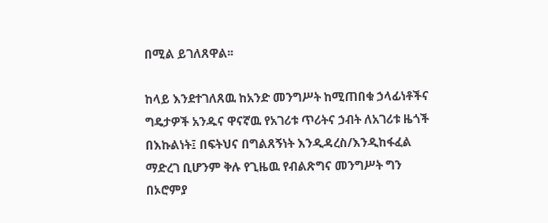በሚል ይገለጸዋል፡፡

ከላይ እንደተገለጸዉ ከአንድ መንግሥት ከሚጠበቁ ኃላፊነቶችና ግዴታዎች አንዱና ዋናኛዉ የአገሪቱ ጥሪትና ኃብት ለአገሪቱ ዜጎች  በእኩልነት፤ በፍትህና በግልጸኝነት እንዲዳረስ/እንዲከፋፈል ማድረገ ቢሆንም ቅሉ የጊዜዉ የብልጽግና መንግሥት ግን በኦሮምያ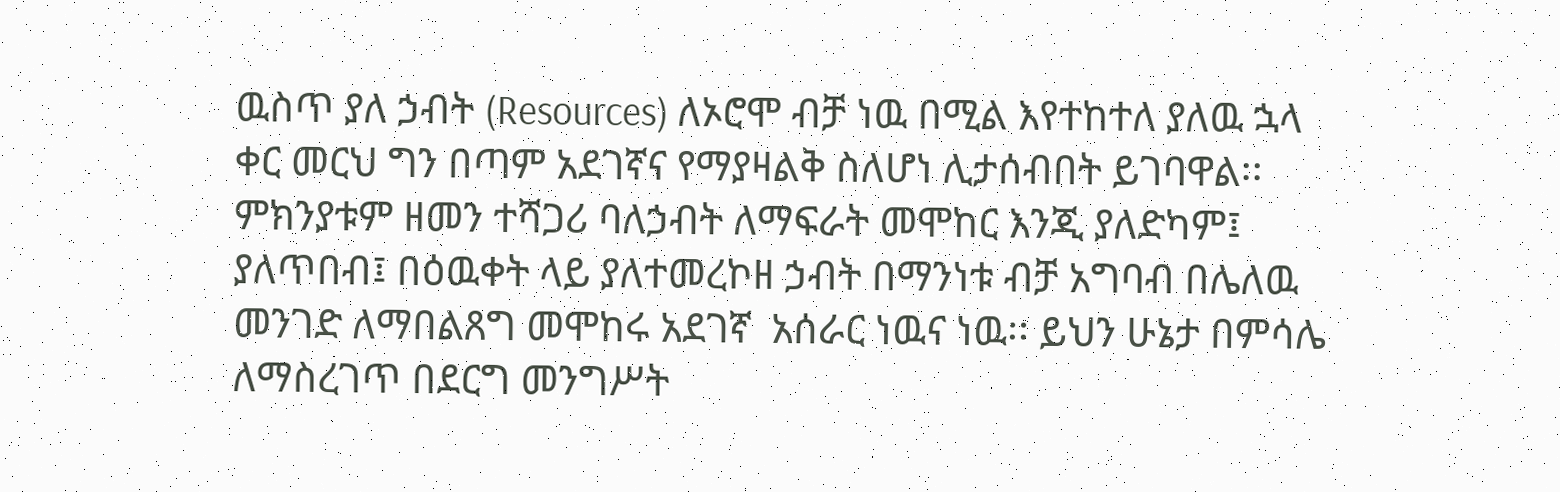ዉስጥ ያለ ኃብት (Resources) ለኦሮሞ ብቻ ነዉ በሚል እየተከተለ ያለዉ ኋላ ቀር መርህ ግን በጣም አደገኛና የማያዛልቅ ስለሆነ ሊታሰብበት ይገባዋል፡፡ ምክንያቱም ዘመን ተሻጋሪ ባለኃብት ለማፍራት መሞከር እንጂ ያለድካም፤ ያለጥበብ፤ በዕዉቀት ላይ ያለተመረኮዘ ኃብት በማንነቱ ብቻ አግባብ በሌለዉ መንገድ ለማበልጸግ መሞከሩ አደገኛ  አሰራር ነዉና ነዉ፡፡ ይህን ሁኔታ በምሳሌ ለማስረገጥ በደርግ መንግሥት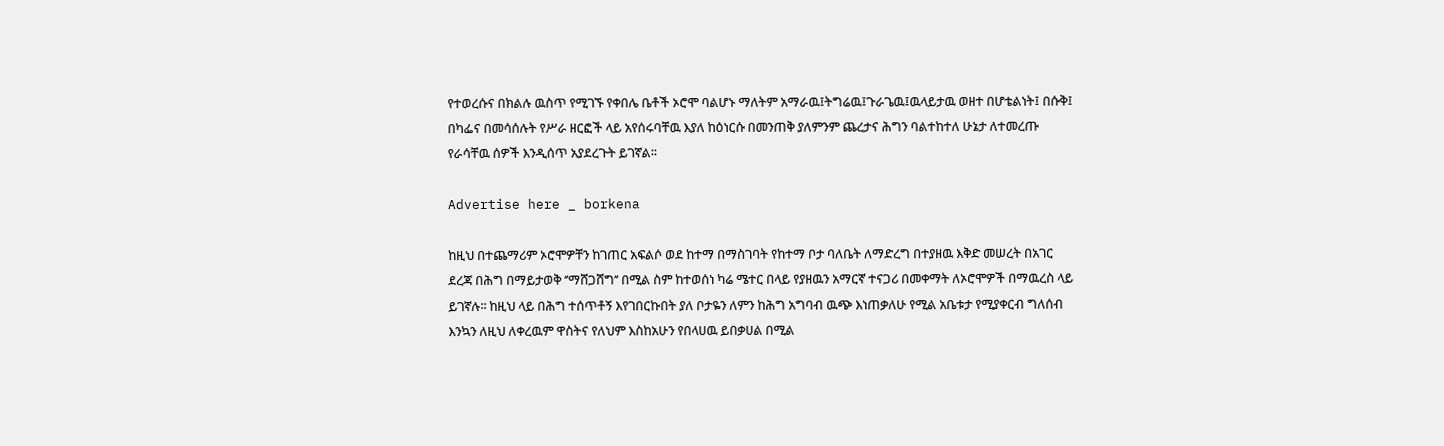የተወረሱና በክልሉ ዉስጥ የሚገኙ የቀበሌ ቤቶች ኦሮሞ ባልሆኑ ማለትም አማራዉ፤ትግሬዉ፤ጉራጌዉ፤ዉላይታዉ ወዘተ በሆቴልነት፤ በሱቅ፤ በካፌና በመሳሰሉት የሥራ ዘርፎች ላይ አየሰሩባቸዉ እያለ ከዕነርሱ በመንጠቅ ያለምንም ጨረታና ሕግን ባልተከተለ ሁኔታ ለተመረጡ የራሳቸዉ ሰዎች እንዲሰጥ አያደረጉት ይገኛል፡፡

Advertise here _ borkena

ከዚህ በተጨማሪም ኦሮሞዎቸን ከገጠር አፍልሶ ወደ ከተማ በማስገባት የከተማ ቦታ ባለቤት ለማድረግ በተያዘዉ እቅድ መሠረት በአገር ደረጃ በሕግ በማይታወቅ ‘’ማሸጋሸግ’’ በሚል ስም ከተወሰነ ካሬ ሜተር በላይ የያዘዉን አማርኛ ተናጋሪ በመቀማት ለኦሮሞዎች በማዉረስ ላይ ይገኛሉ፡፡ ከዚህ ላይ በሕግ ተሰጥቶኝ እየገበርኩበት ያለ ቦታዬን ለምን ከሕግ አግባብ ዉጭ እነጠቃለሁ የሚል አቤቱታ የሚያቀርብ ግለሰብ እንኳን ለዚህ ለቀረዉም ዋስትና የለህም እስከአሁን የበላሀዉ ይበቃሀል በሚል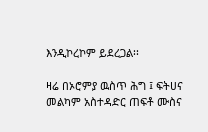እንዲኮረኮም ይደረጋል፡፡

ዛሬ በኦሮምያ ዉስጥ ሕግ ፤ ፍትሀና  መልካም አስተዳድር ጠፍቶ ሙስና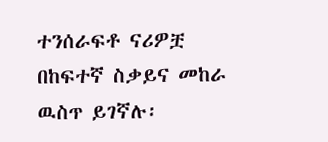ተንሰራፍቶ ናሪዎቿ በከፍተኛ ስቃይና መከራ ዉስጥ ይገኛሉ፡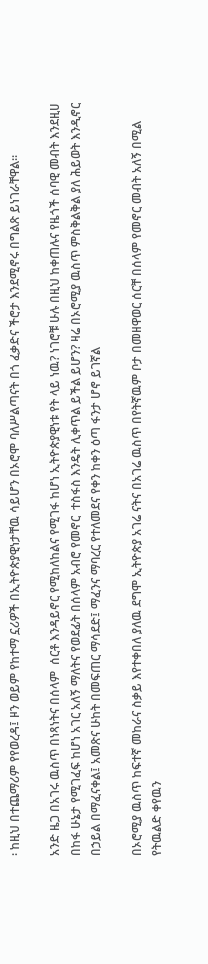፡ ከዚህ በተጨማሪም የየወረዳ፤ ዞን ወይም የከተማ ኗሪዎች በኢትዮጵያዊነታቸዉ ሳይሆን በኦሮሞ ባለሥልጣናት በጎ ፈቃድና ችሮታ እንደሚኖሩ በግልጽ ይነገራቸዋል፡፡

አንድ ዜጋ በአገሩ ዉስጥ በነጻነትና በሰላም  ሰርቶ እንዳይኖር የሚከለከልና የሚገፋ ከሆነ ኢትዮጵያዊነቱ የት ላይ ነዉ? ነገሮቹ ሁሉ በዚህ ከቀጠሉና የዜጎች ሰባዊ መብት እንደዚሀ በከፋ ሁኔታ የሚገፈፍ ከሆነ አገር አለኝ ማለትና የወደፊት በሰላም አብሮ የመኖር  ተስፋስ እንዴት ሊቀጥል ይችል ይሆን? ዛሬ በኦሮሚያ ዉስጥ ምስቅልቅል ያለ ሕይወት እንዲኖር በኃይል በማፈናቀል፤ አመጽና ሁከት በመፍጠር ማሳደድ፤ ማፈንና ማባረር የተለመደና የቀን ከቀን ዕጣ ፋንታ ሆኖ ይገኛል

በኦሮሚያ ዉስጥ ከፍተኛ መከራና ስቃይ እየተቀበለ ያለዉ ደግሞ ኢትዮጵያ አገሬ ናትና በአገሬ ዉስጥ በየትኛዉም ቦታ በመዘዋወር ሰርቸ በሰላም የመኖር መብት አለኝ በሚል የትዉልድ ቀየዉን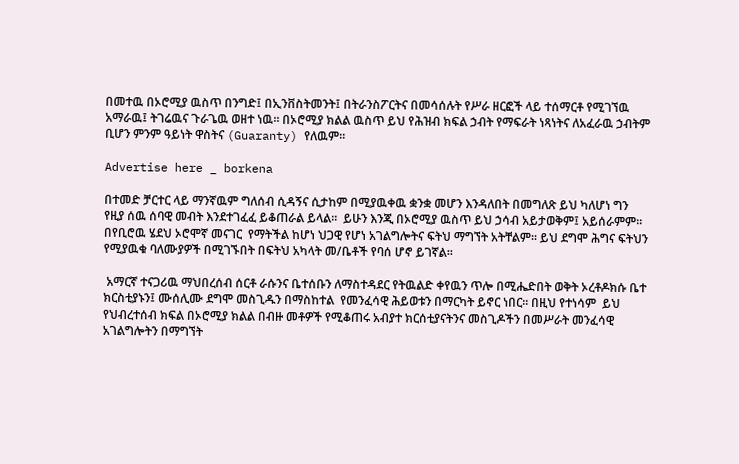በመተዉ በኦሮሚያ ዉስጥ በንግድ፤ በኢንቨስትመንት፤ በትራንስፖርትና በመሳሰሉት የሥራ ዘርፎች ላይ ተሰማርቶ የሚገኘዉ አማራዉ፤ ትገሬዉና ጉራጌዉ ወዘተ ነዉ፡፡ በኦሮሚያ ክልል ዉስጥ ይህ የሕዝብ ክፍል ኃብት የማፍራት ነጻነትና ለአፈራዉ ኃብትም ቢሆን ምንም ዓይነት ዋስትና (Guaranty) የለዉም፡፡

Advertise here _ borkena

በተመድ ቻርተር ላይ ማንኛዉም ግለሰብ ሲዳኝና ሲታከም በሚያዉቀዉ ቋንቋ መሆን እንዳለበት በመግለጽ ይህ ካለሆነ ግን የዚያ ሰዉ ሰባዊ መብት እንደተገፈፈ ይቆጠራል ይላል፡፡  ይሁን እንጂ በኦሮሚያ ዉስጥ ይህ ኃሳብ አይታወቅም፤ አይሰራምም፡፡ በየቢሮዉ ሄደህ ኦሮሞኛ መናገር  የማትችል ከሆነ ህጋዊ የሆነ አገልግሎትና ፍትህ ማግኘት አትቸልም፡፡ ይህ ደግሞ ሕግና ፍትህን የሚያዉቁ ባለሙያዎች በሚገኙበት በፍትህ አካላት መ/ቤቶች የባሰ ሆኖ ይገኛል፡፡

 አማርኛ ተናጋሪዉ ማህበረሰብ ሰርቶ ራሱንና ቤተሰቡን ለማስተዳደር የትዉልድ ቀየዉን ጥሎ በሚሔድበት ወቅት ኦረቶዶክሱ ቤተ ክርስቲያኑን፤ ሙሰሊሙ ደግሞ መስጊዱን በማስከተል  የመንፈሳዊ ሕይወቱን በማርካት ይኖር ነበር፡፡ በዚህ የተነሳም  ይህ የህብረተሰብ ክፍል በኦሮሚያ ክልል በብዙ መቶዎች የሚቆጠሩ አብያተ ክርሰቲያናትንና መስጊዶችን በመሥራት መንፈሳዊ አገልግሎትን በማግኘት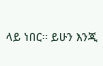ላይ ነበር፡፡ ይሁን እንጂ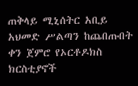ጠቅላይ ሚኒሰትር አቢይ አህመድ ሥልጣን ከጨበጡበት ቀን ጀምሮ የኦርቶዶክስ ክርስቲያኖች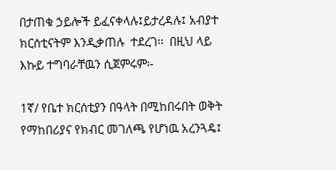በታጠቁ ኃይሎች ይፈናቀላሉ፤ይታረዳሉ፤ አብያተ ክርሰቲናትም እንዲቃጠሉ  ተደረገ፡፡  በዚህ ላይ እኩይ ተግባራቸዉን ሲጀምሩም፡-

1ኛ/ የቤተ ክርሰቲያን በዓላት በሚከበሩበት ወቅት የማከበሪያና የክብር መገለጫ የሆነዉ አረንጓዴ፤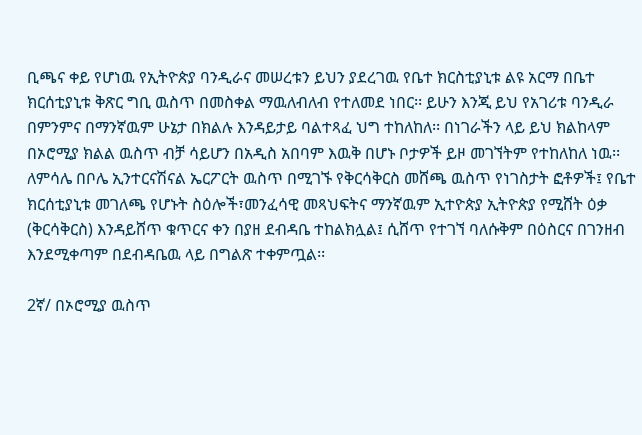ቢጫና ቀይ የሆነዉ የኢትዮጵያ ባንዲራና መሠረቱን ይህን ያደረገዉ የቤተ ክርስቲያኒቱ ልዩ አርማ በቤተ ክርሰቲያኒቱ ቅጽር ግቢ ዉስጥ በመስቀል ማዉለብለብ የተለመደ ነበር፡፡ ይሁን እንጂ ይህ የአገሪቱ ባንዲራ በምንምና በማንኛዉም ሁኔታ በክልሉ እንዳይታይ ባልተጻፈ ህግ ተከለከለ፡፡ በነገራችን ላይ ይህ ክልከላም በኦሮሚያ ክልል ዉስጥ ብቻ ሳይሆን በአዲስ አበባም እዉቅ በሆኑ ቦታዎች ይዞ መገኘትም የተከለከለ ነዉ፡፡ ለምሳሌ በቦሌ ኢንተርናሽናል ኤርፖርት ዉስጥ በሚገኙ የቅርሳቅርስ መሸጫ ዉስጥ የነገስታት ፎቶዎች፤ የቤተ ክርሰቲያኒቱ መገለጫ የሆኑት ስዕሎች፣መንፈሳዊ መጻህፍትና ማንኛዉም ኢተዮጵያ ኢትዮጵያ የሚሸት ዕቃ (ቅርሳቅርስ) እንዳይሸጥ ቁጥርና ቀን በያዘ ደብዳቤ ተከልክሏል፤ ሲሸጥ የተገኘ ባለሱቅም በዕስርና በገንዘብ እንደሚቀጣም በደብዳቤዉ ላይ በግልጽ ተቀምጧል፡፡

2ኛ/ በኦሮሚያ ዉስጥ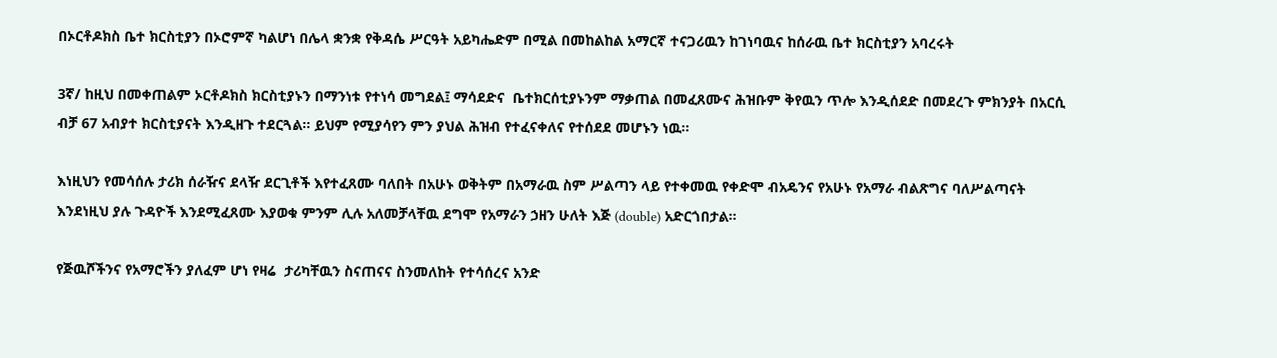በኦርቶዶክስ ቤተ ክርስቲያን በኦሮምኛ ካልሆነ በሌላ ቋንቋ የቅዳሴ ሥርዓት አይካሔድም በሚል በመከልከል አማርኛ ተናጋሪዉን ከገነባዉና ከሰራዉ ቤተ ክርስቲያን አባረሩት

3ኛ/ ከዚህ በመቀጠልም ኦርቶዶክስ ክርስቲያኑን በማንነቱ የተነሳ መግደል፤ ማሳደድና  ቤተክርሰቲያኑንም ማቃጠል በመፈጸሙና ሕዝቡም ቅየዉን ጥሎ እንዲሰደድ በመደረጉ ምክንያት በአርሲ ብቻ 67 አብያተ ክርስቲያናት እንዲዘጉ ተደርጓል፡፡ ይህም የሚያሳየን ምን ያህል ሕዝብ የተፈናቀለና የተሰደደ መሆኑን ነዉ፡፡

እነዚህን የመሳሰሉ ታሪክ ሰራዥና ደላዥ ደርጊቶች እየተፈጸሙ ባለበት በአሁኑ ወቅትም በአማራዉ ስም ሥልጣን ላይ የተቀመዉ የቀድሞ ብአዴንና የአሁኑ የአማራ ብልጽግና ባለሥልጣናት እንደነዚህ ያሉ ጉዳዮች እንደሚፈጸሙ እያወቁ ምንም ሊሉ አለመቻላቸዉ ደግሞ የአማራን ኃዘን ሁለት እጅ (double) አድርጎበታል፡፡

የጅዉሾችንና የአማሮችን ያለፈም ሆነ የዛሬ  ታሪካቸዉን ስናጠናና ስንመለከት የተሳሰረና አንድ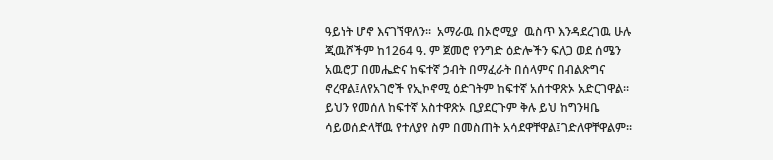ዓይነት ሆኖ እናገኘዋለን፡፡  አማራዉ በኦሮሚያ  ዉስጥ እንዳደረገዉ ሁሉ  ጂዉሾችም ከ1264 ዓ. ም ጀመሮ የንግድ ዕድሎችን ፍለጋ ወደ ሰሜን አዉሮፓ በመሔድና ከፍተኛ ኃብት በማፈራት በሰላምና በብልጽግና ኖረዋል፤ለየአገሮች የኢኮኖሚ ዕድገትም ከፍተኛ አሰተዋጽኦ አድርገዋል፡፡ ይህን የመሰለ ከፍተኛ አስተዋጽኦ ቢያደርጉም ቅሉ ይህ ከግንዛቤ ሳይወሰድላቸዉ የተለያየ ስም በመስጠት አሳደዋቸዋል፤ገድለዋቸዋልም፡፡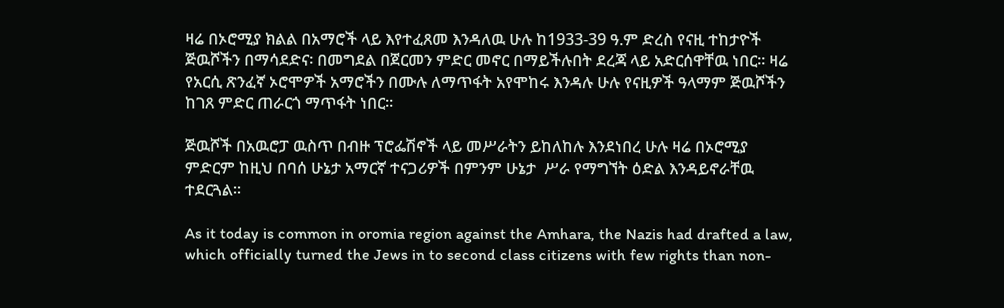ዛሬ በኦሮሚያ ክልል በአማሮች ላይ እየተፈጸመ እንዳለዉ ሁሉ ከ1933-39 ዓ.ም ድረስ የናዚ ተከታዮች ጅዉሾችን በማሳደድና፡ በመግደል በጀርመን ምድር መኖር በማይችሉበት ደረጃ ላይ አድርሰዋቸዉ ነበር፡፡ ዛሬ የአርሲ ጽንፈኛ ኦሮሞዎች አማሮችን በሙሉ ለማጥፋት አየሞከሩ እንዳሉ ሁሉ የናዚዎች ዓላማም ጅዉሾችን ከገጸ ምድር ጠራርጎ ማጥፋት ነበር፡፡

ጅዉሾች በአዉሮፓ ዉስጥ በብዙ ፕሮፌሽኖች ላይ መሥራትን ይከለከሉ እንደነበረ ሁሉ ዛሬ በኦሮሚያ ምድርም ከዚህ በባሰ ሁኔታ አማርኛ ተናጋሪዎች በምንም ሁኔታ  ሥራ የማግኘት ዕድል እንዳይኖራቸዉ ተደርጓል፡፡

As it today is common in oromia region against the Amhara, the Nazis had drafted a law, which officially turned the Jews in to second class citizens with few rights than non-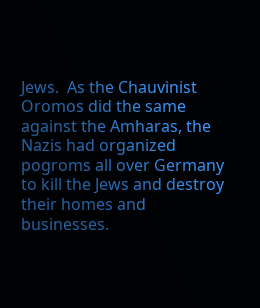Jews.  As the Chauvinist Oromos did the same against the Amharas, the Nazis had organized pogroms all over Germany to kill the Jews and destroy their homes and businesses.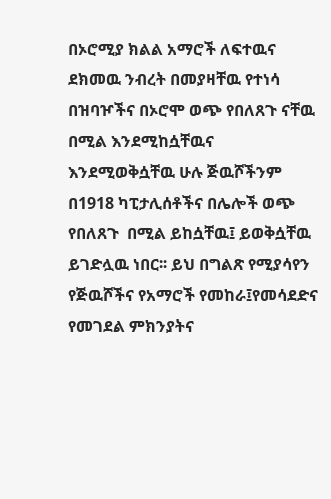በኦሮሚያ ክልል አማሮች ለፍተዉና ደክመዉ ንብረት በመያዛቸዉ የተነሳ በዝባዦችና በኦሮሞ ወጭ የበለጸጉ ናቸዉ በሚል እንደሚከሷቸዉና እንደሚወቅሷቸዉ ሁሉ ጅዉሾችንም በ1918 ካፒታሊሰቶችና በሌሎች ወጭ የበለጸጉ  በሚል ይከሷቸዉ፤ ይወቅሷቸዉ ይገድሏዉ ነበር፡፡ ይህ በግልጽ የሚያሳየን የጅዉሾችና የአማሮች የመከራ፤የመሳደድና የመገደል ምክንያትና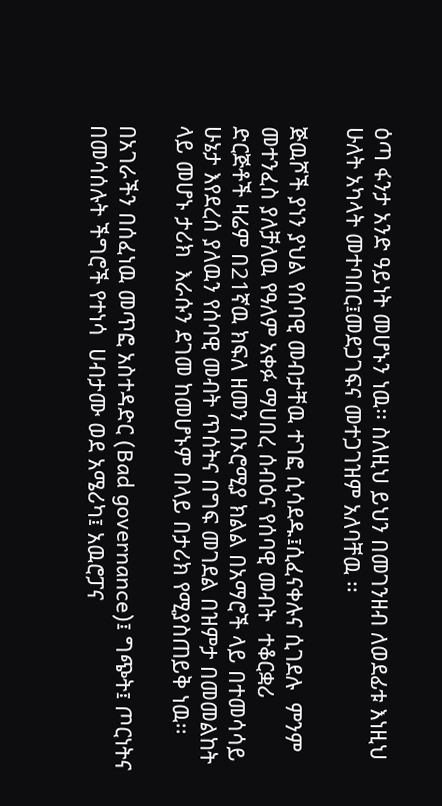ዕጣ ፋንታ አንድ ዓይነት መሆኑን ነዉ፡፡ ስለዚህ ይህን በመገንዘብ ለወደፊቱ እነዚህ ሁለት አካላት መተባበር፤መደጋገፍና መተጋገዝም አለባቸዉ ፡፡

ጅዉሾች ያነን ያህል የሰባዊ መብታቸዉ ተገፎ ሲሳደዱ፤ሲፈናቀሉና ሲገደሉ  ምንም መተንፈስ ያለቻለዉ የዓለም አቀፉ ማሀበረ ሰብዕና የሰባዊ መብት  ተቆርቋሪ ድርጅቶች ዛሬም በ21ኛዉ ክፍለ ዘመን በኦሮሚያ ክልል በአማሮች ላይ በተመሳሳይ ሁኔታ እየደረሰ ያለዉን የሰባዊ መብት ጥሰትና በግፍ መገደል በዝምታ በመመልከት ላይ መሆኑ ታሪክ  እራሱን ደገመ ከመሆኑም በላይ በታሪክ የሚያስጠይቅ ነዉ፡፡

በአገራችን በሰፈነዉ መጥፎ አስተዳድር (Bad governance)፤ ግጭት፤ ጦርነትና በመሳሰሉት ችግሮች የተነሳ  ሀብታሙ ወደ አሜሪካ፤ አዉሮፓና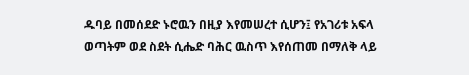ዱባይ በመሰደድ ኑሮዉን በዚያ እየመሠረተ ሲሆን፤ የአገሪቱ አፍላ ወጣትም ወደ ስደት ሲሔድ ባሕር ዉስጥ እየሰጠመ በማለቅ ላይ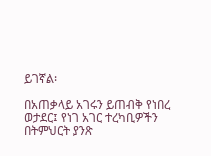ይገኛል፡

በአጠቃላይ አገሩን ይጠብቅ የነበረ ወታደር፤ የነገ አገር ተረካቢዎችን በትምህርት ያንጽ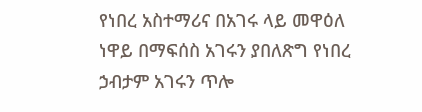የነበረ አስተማሪና በአገሩ ላይ መዋዕለ ነዋይ በማፍሰስ አገሩን ያበለጽግ የነበረ ኃብታም አገሩን ጥሎ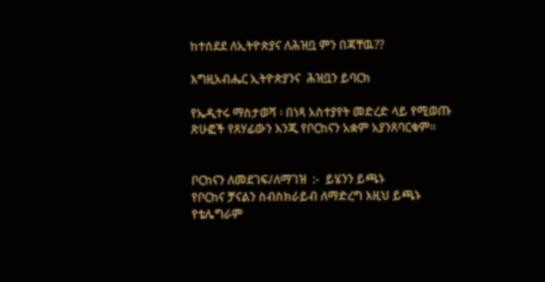ከተሰደደ ለኢትዮጵያና ለሕዝቧ ምን በጃቸዉ??

እግዚአብሔር ኢትዮጵያንና  ሕዝቧን ይባርክ

የኤዲተሩ ማስታወሻ ፡ በነጻ አስተያየት መድረድ ላይ የሚወጡ ጽሁፎች የጸሃፊውን እንጂ የቦርከናን አቋም አያንጸባርቁም፡፡


ቦርከናን ለመደገፍ/ለማገዝ  :-  ይሄንን ይጫኑ
የቦርከና ቻናልን ስብስክራይብ ለማድረግ እዚህ ይጫኑ
የቴሌግራም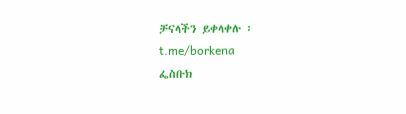ቻናላችን ይቀላቀሉ ፡ t.me/borkena
ፌስቡክ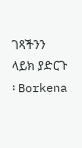ገጻችንን ላይክ ያድርጉ ፡ Borkena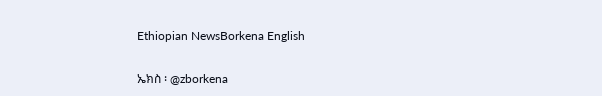Ethiopian NewsBorkena English

ኤክስ ፡ @zborkena